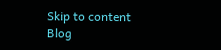Skip to content
Blog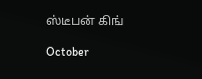ஸ்டீபன் கிங்

October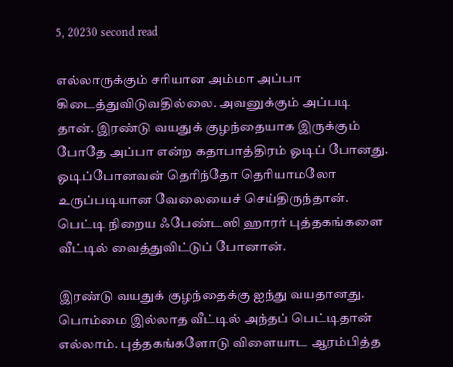5, 20230 second read

எல்லாருக்கும் சரியான அம்மா அப்பா கிடைத்துவிடுவதில்லை. அவனுக்கும் அப்படி தான். இரண்டு வயதுக் குழந்தையாக இருக்கும் போதே அப்பா என்ற கதாபாத்திரம் ஓடிப் போனது. ஓடிப்போனவன் தெரிந்தோ தெரியாமலோ உருப்படியான வேலையைச் செய்திருந்தான்.  பெட்டி நிறைய ஃபேண்டஸி ஹாரர் புத்தகங்களை வீட்டில் வைத்துவிட்டுப் போனான்.

இரண்டு வயதுக் குழந்தைக்கு ஐந்து வயதானது. பொம்மை இல்லாத வீட்டில் அந்தப் பெட்டிதான் எல்லாம். புத்தகங்களோடு விளையாட ஆரம்பித்த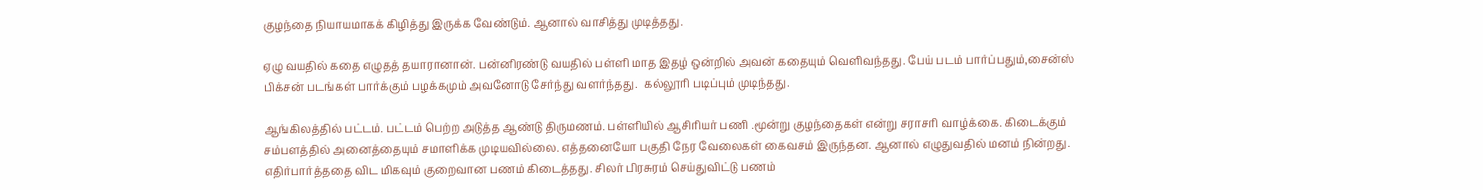குழந்தை நியாயமாகக் கிழித்து இருக்க வேண்டும். ஆனால் வாசித்து முடித்தது.

ஏழு வயதில் கதை எழுதத் தயாரானான். பன்னிரண்டு வயதில் பள்ளி மாத இதழ் ஒன்றில் அவன் கதையும் வெளிவந்தது. பேய் படம் பார்ப்பதும்,சைன்ஸ் பிக்சன் படங்கள் பார்க்கும் பழக்கமும் அவனோடு சேர்ந்து வளர்ந்தது.  கல்லூரி படிப்பும் முடிந்தது.

ஆங்கிலத்தில் பட்டம். பட்டம் பெற்ற அடுத்த ஆண்டு திருமணம். பள்ளியில் ஆசிரியர் பணி .மூன்று குழந்தைகள் என்று சராசரி வாழ்க்கை. கிடைக்கும் சம்பளத்தில் அனைத்தையும் சமாளிக்க முடியவில்லை. எத்தனையோ பகுதி நேர வேலைகள் கைவசம் இருந்தன. ஆனால் எழுதுவதில் மனம் நின்றது. எதிர்பார்த்ததை விட மிகவும் குறைவான பணம் கிடைத்தது. சிலர் பிரசுரம் செய்துவிட்டு பணம்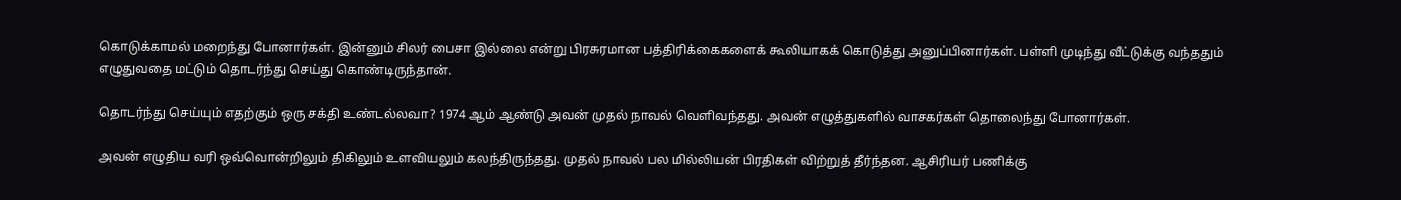கொடுக்காமல் மறைந்து போனார்கள். இன்னும் சிலர் பைசா இல்லை என்று பிரசுரமான பத்திரிக்கைகளைக் கூலியாகக் கொடுத்து அனுப்பினார்கள். பள்ளி முடிந்து வீட்டுக்கு வந்ததும் எழுதுவதை மட்டும் தொடர்ந்து செய்து கொண்டிருந்தான்.

தொடர்ந்து செய்யும் எதற்கும் ஒரு சக்தி உண்டல்லவா? 1974 ஆம் ஆண்டு அவன் முதல் நாவல் வெளிவந்தது. அவன் எழுத்துகளில் வாசகர்கள் தொலைந்து போனார்கள்.

அவன் எழுதிய வரி ஒவ்வொன்றிலும் திகிலும் உளவியலும் கலந்திருந்தது. முதல் நாவல் பல மில்லியன் பிரதிகள் விற்றுத் தீர்ந்தன. ஆசிரியர் பணிக்கு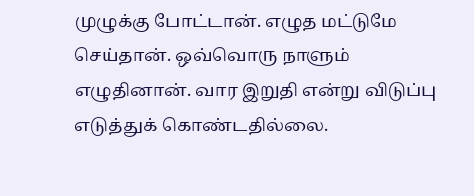முழுக்கு போட்டான். எழுத மட்டுமே செய்தான். ஒவ்வொரு நாளும் எழுதினான். வார இறுதி என்று விடுப்பு எடுத்துக் கொண்டதில்லை.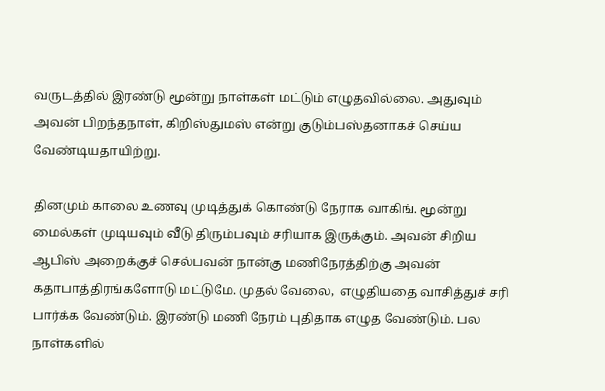வருடத்தில் இரண்டு மூன்று நாள்கள் மட்டும் எழுதவில்லை. அதுவும் அவன் பிறந்தநாள், கிறிஸ்துமஸ் என்று குடும்பஸ்தனாகச் செய்ய வேண்டியதாயிற்று.

தினமும் காலை உணவு முடித்துக் கொண்டு நேராக வாகிங். மூன்று மைல்கள் முடியவும் வீடு திரும்பவும் சரியாக இருக்கும். அவன் சிறிய ஆபிஸ் அறைக்குச் செல்பவன் நான்கு மணிநேரத்திற்கு அவன் கதாபாத்திரங்களோடு மட்டுமே. முதல் வேலை,  எழுதியதை வாசித்துச் சரி பார்க்க வேண்டும். இரண்டு மணி நேரம் புதிதாக எழுத வேண்டும். பல நாள்களில்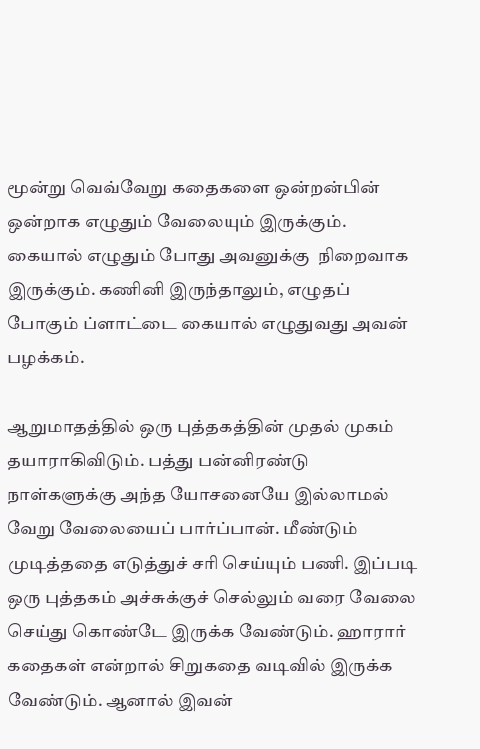மூன்று வெவ்வேறு கதைகளை ஒன்றன்பின் ஒன்றாக எழுதும் வேலையும் இருக்கும். கையால் எழுதும் போது அவனுக்கு  நிறைவாக இருக்கும். கணினி இருந்தாலும், எழுதப் போகும் ப்ளாட்டை கையால் எழுதுவது அவன் பழக்கம்.

ஆறுமாதத்தில் ஒரு புத்தகத்தின் முதல் முகம் தயாராகிவிடும். பத்து பன்னிரண்டு நாள்களுக்கு அந்த யோசனையே இல்லாமல் வேறு வேலையைப் பார்ப்பான். மீண்டும் முடித்ததை எடுத்துச் சரி செய்யும் பணி. இப்படி ஒரு புத்தகம் அச்சுக்குச் செல்லும் வரை வேலை செய்து கொண்டே இருக்க வேண்டும். ஹாரார் கதைகள் என்றால் சிறுகதை வடிவில் இருக்க வேண்டும். ஆனால் இவன்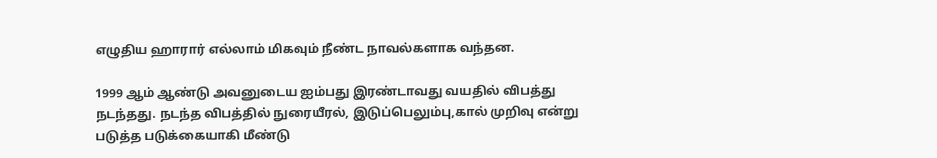எழுதிய ஹாரார் எல்லாம் மிகவும் நீண்ட நாவல்களாக வந்தன.

1999 ஆம் ஆண்டு அவனுடைய ஐம்பது இரண்டாவது வயதில் விபத்து நடந்தது. நடந்த விபத்தில் நுரையீரல், இடுப்பெலும்பு,கால் முறிவு என்று படுத்த படுக்கையாகி மீண்டு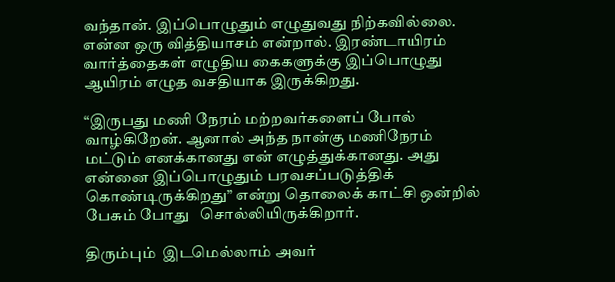வந்தான். இப்பொழுதும் எழுதுவது நிற்கவில்லை. என்ன ஒரு வித்தியாசம் என்றால். இரண்டாயிரம் வார்த்தைகள் எழுதிய கைகளுக்கு இப்பொழுது ஆயிரம் எழுத வசதியாக இருக்கிறது.

“இருபது மணி நேரம் மற்றவர்களைப் போல் வாழ்கிறேன். ஆனால் அந்த நான்கு மணிநேரம் மட்டும் எனக்கானது என் எழுத்துக்கானது. அது என்னை இப்பொழுதும் பரவசப்படுத்திக் கொண்டிருக்கிறது” என்று தொலைக் காட்சி ஒன்றில் பேசும் போது   சொல்லியிருக்கிறார்.

திரும்பும்  இடமெல்லாம் அவர்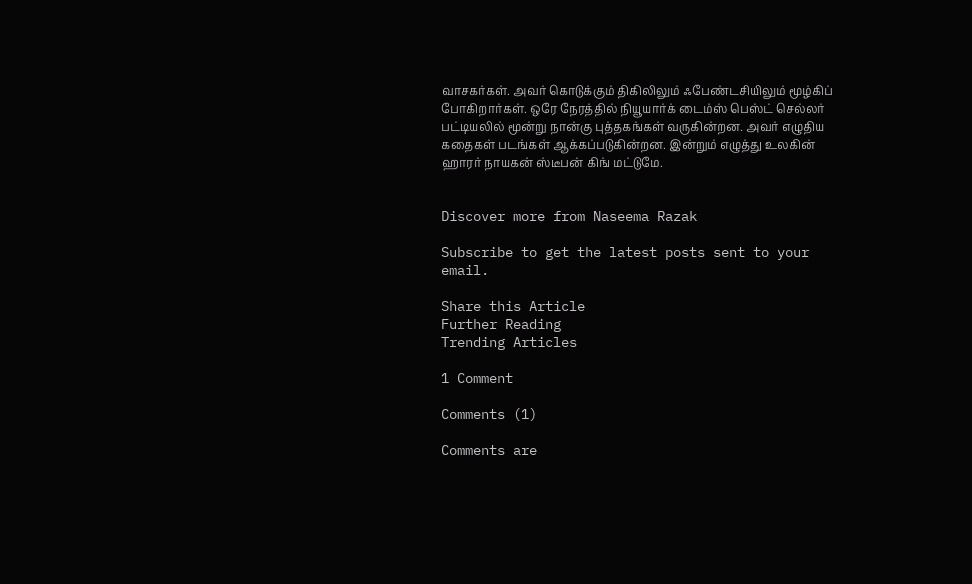வாசகர்கள். அவர் கொடுக்கும் திகிலிலும் ஃபேண்டசியிலும் மூழ்கிப் போகிறார்கள். ஒரே நேரத்தில் நியூயார்க் டைம்ஸ் பெஸ்ட் செல்லர் பட்டியலில் மூன்று நான்கு புத்தகங்கள் வருகின்றன. அவர் எழுதிய கதைகள் படங்கள் ஆக்கப்படுகின்றன. இன்றும் எழுத்து உலகின் ஹாரர் நாயகன் ஸ்டீபன் கிங் மட்டுமே.


Discover more from Naseema Razak

Subscribe to get the latest posts sent to your email.

Share this Article
Further Reading
Trending Articles

1 Comment

Comments (1)

Comments are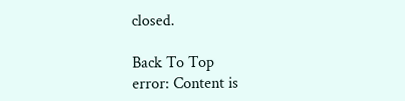closed.

Back To Top
error: Content is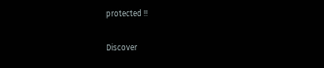protected !!

Discover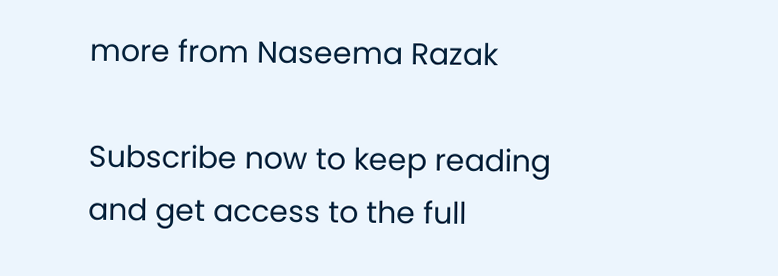more from Naseema Razak

Subscribe now to keep reading and get access to the full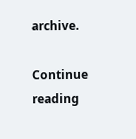archive.

Continue reading